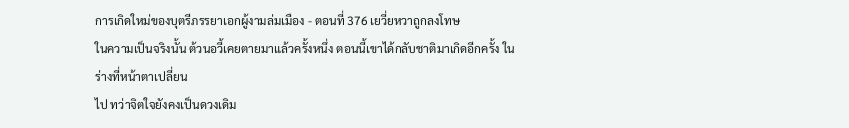การเกิดใหม่ของบุตรีภรรยาเอกผู้งามล่มเมือง - ตอนที่ 376 เยวี่ยหวาถูกลงโทษ
ในความเป็นจริงนั้น ต้วนอวี้เคยตายมาแล้วครั้งหนึ่ง ตอนนี้เขาได้กลับชาติมาเกิดอีกครั้ง ในร่างที่หน้าตาเปลี่ยน
ไป ทว่าจิตใจยังคงเป็นดวงเดิม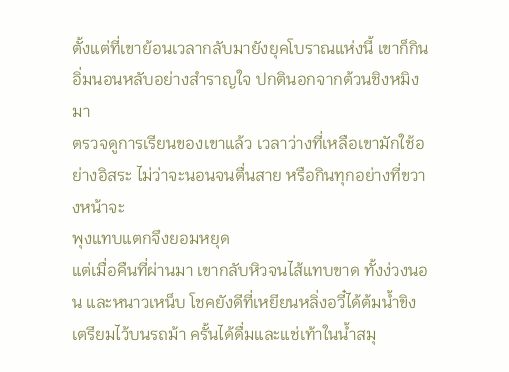ตั้งแต่ที่เขาย้อนเวลากลับมายังยุคโบราณแห่งนี้ เขาก็กินอิ่มนอนหลับอย่างสำราญใจ ปกตินอกจากต้วนชิงหมิงมา
ตรวจดูการเรียนของเขาแล้ว เวลาว่างที่เหลือเขามักใช้อย่างอิสระ ไม่ว่าจะนอนจนตื่นสาย หรือกินทุกอย่างที่ขวางหน้าจะ
พุงแทบแตกจึงยอมหยุด
แต่เมื่อคืนที่ผ่านมา เขากลับหิวจนไส้แทบขาด ทั้งง่วงนอน และหนาวเหน็บ โชคยังดีที่เหยียนหลิ่งอวี๋ได้ต้มนํ้าขิง
เตรียมไว้บนรถม้า ครั้นได้ดื่มและแช่เท้าในนํ้าสมุ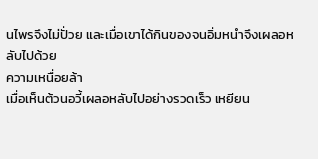นไพรจึงไม่ปั่วย และเมื่อเขาได้กินของจนอิ่มหนำจึงเผลอหลับไปด้วย
ความเหนื่อยล้า
เมื่อเห็นต้วนอวี้เผลอหลับไปอย่างรวดเร็ว เหยียน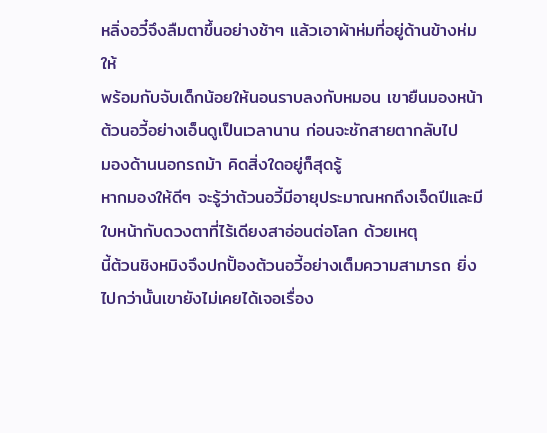หลิ่งอวี๋จึงลืมตาขึ้นอย่างช้าๆ แล้วเอาผ้าห่มที่อยู่ด้านข้างห่มให้
พร้อมกับจับเด็กน้อยให้นอนราบลงกับหมอน เขายืนมองหน้าต้วนอวี้อย่างเอ็นดูเป็นเวลานาน ก่อนจะชักสายตากลับไป
มองด้านนอกรถม้า คิดสิ่งใดอยู่ก็สุดรู้
หากมองให้ดีๆ จะรู้ว่าต้วนอวี้มีอายุประมาณหกถึงเจ็ดปีและมีใบหน้ากับดวงตาที่ไร้เดียงสาอ่อนต่อโลก ด้วยเหตุ
นี้ต้วนชิงหมิงจึงปกปั้องต้วนอวี้อย่างเต็มความสามารถ ยิ่งไปกว่านั้นเขายังไม่เคยได้เจอเรื่อง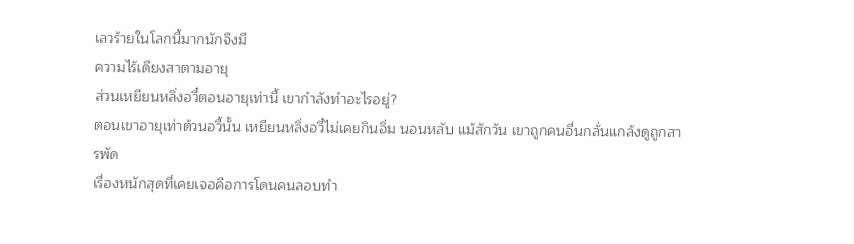เลวร้ายในโลกนี้มากนักจึงมี
ความไร้เดียงสาตามอายุ
ส่วนเหยียนหลิ่งอวี๋ตอนอายุเท่านี้ เขากำลังทำอะไรอยู่?
ตอนเขาอายุเท่าต้วนอวี้นั้น เหยียนหลิ่งอวี๋ไม่เคยกินอิ่ม นอนหลับ แม้สักวัน เขาถูกคนอื่นกลั่นแกล้งดูถูกสารพัด
เรื่องหนักสุดที่เคยเจอคือการโดนคนลอบทำ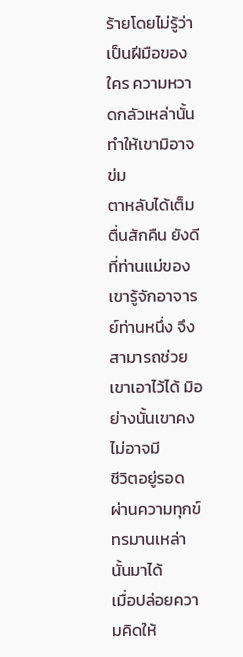ร้ายโดยไม่รู้ว่าเป็นฝีมือของใคร ความหวาดกลัวเหล่านั้นทำให้เขามิอาจข่ม
ตาหลับได้เต็มตื่นสักคืน ยังดีที่ท่านแม่ของเขารู้จักอาจารย์ท่านหนึ่ง จึงสามารถช่วยเขาเอาไว้ได้ มิอย่างนั้นเขาคงไม่อาจมี
ชีวิตอยู่รอด ผ่านความทุกข์ทรมานเหล่านั้นมาได้
เมื่อปล่อยความคิดให้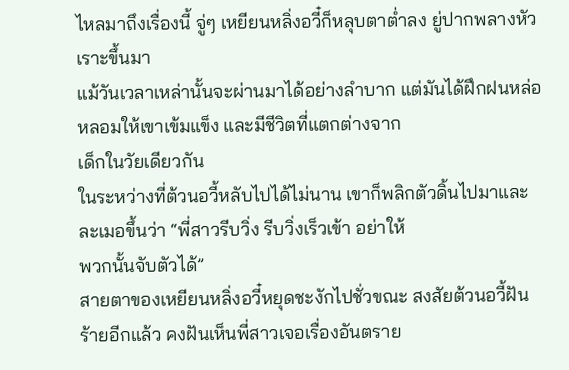ไหลมาถึงเรื่องนี้ จู่ๆ เหยียนหลิ่งอวี๋ก็หลุบตาตํ่าลง ยู่ปากพลางหัวเราะขึ้นมา
แม้วันเวลาเหล่านั้นจะผ่านมาได้อย่างลำบาก แต่มันได้ฝึกฝนหล่อหลอมให้เขาเข้มแข็ง และมีชีวิตที่แตกต่างจาก
เด็กในวัยเดียวกัน
ในระหว่างที่ต้วนอวี้หลับไปได้ไม่นาน เขาก็พลิกตัวดิ้นไปมาและละเมอขึ้นว่า “พี่สาวรีบวิ่ง รีบวิ่งเร็วเข้า อย่าให้
พวกนั้นจับตัวได้”
สายตาของเหยียนหลิ่งอวี๋หยุดชะงักไปชั่วขณะ สงสัยต้วนอวี้ฝันร้ายอีกแล้ว คงฝันเห็นพี่สาวเจอเรื่องอันตราย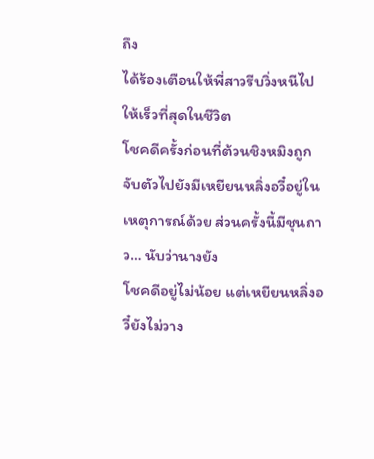ถึง
ได้ร้องเตือนให้พี่สาวรีบวิ่งหนีไปให้เร็วที่สุดในชีวิต
โชคดีครั้งก่อนที่ต้วนชิงหมิงถูกจับตัวไปยังมีเหยียนหลิ่งอวี๋อยู่ในเหตุการณ์ด้วย ส่วนครั้งนี้มีชุนถาว… นับว่านางยัง
โชคดีอยู่ไม่น้อย แต่เหยียนหลิ่งอวี๋ยังไม่วาง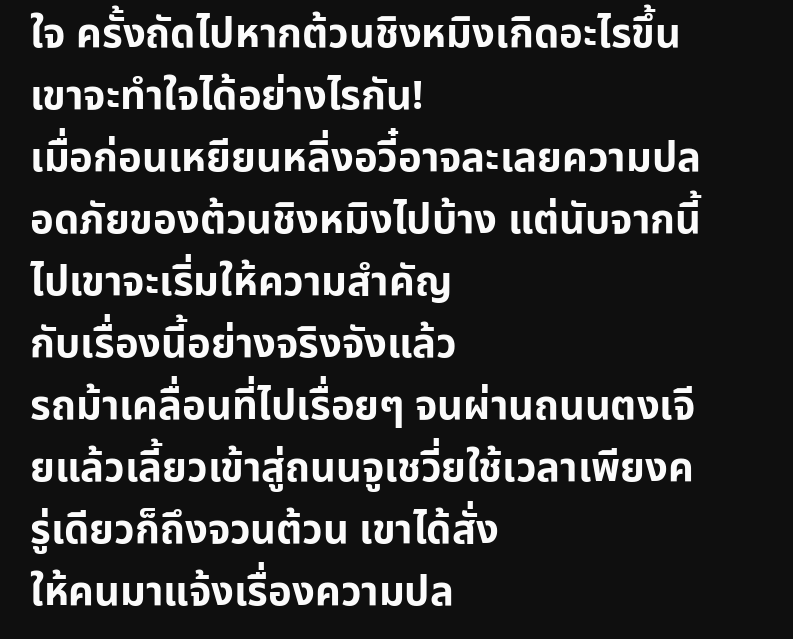ใจ ครั้งถัดไปหากต้วนชิงหมิงเกิดอะไรขึ้น เขาจะทำใจได้อย่างไรกัน!
เมื่อก่อนเหยียนหลิ่งอวี๋อาจละเลยความปลอดภัยของต้วนชิงหมิงไปบ้าง แต่นับจากนี้ไปเขาจะเริ่มให้ความสำคัญ
กับเรื่องนี้อย่างจริงจังแล้ว
รถม้าเคลื่อนที่ไปเรื่อยๆ จนผ่านถนนตงเจียแล้วเลี้ยวเข้าสู่ถนนจูเชวี่ยใช้เวลาเพียงครู่เดียวก็ถึงจวนต้วน เขาได้สั่ง
ให้คนมาแจ้งเรื่องความปล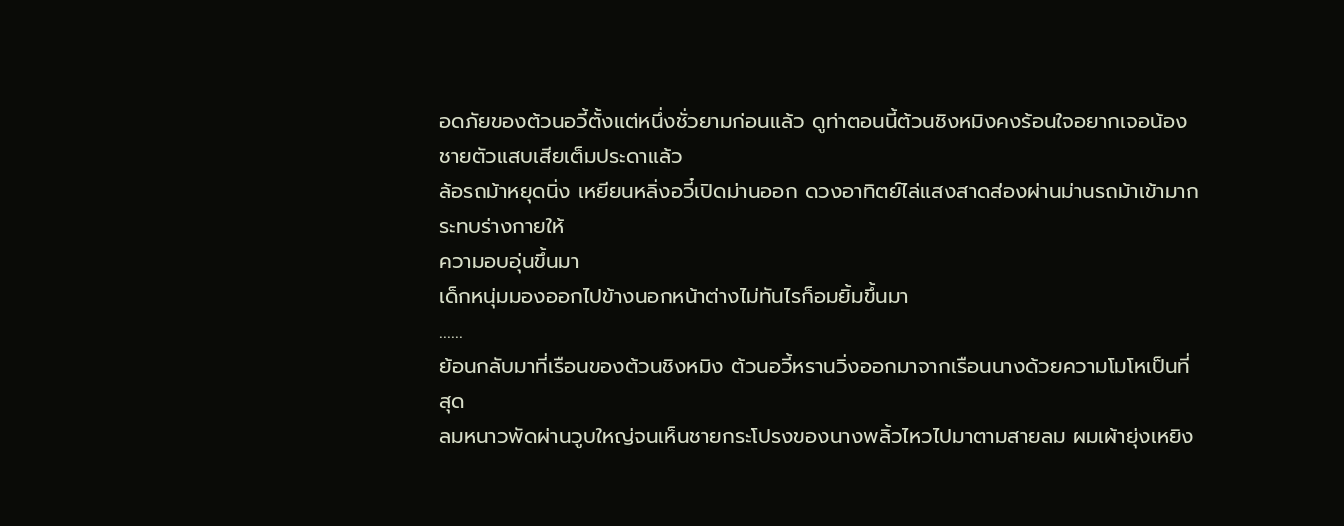อดภัยของต้วนอวี้ตั้งแต่หนึ่งชั่วยามก่อนแล้ว ดูท่าตอนนี้ต้วนชิงหมิงคงร้อนใจอยากเจอน้อง
ชายตัวแสบเสียเต็มประดาแล้ว
ล้อรถม้าหยุดนิ่ง เหยียนหลิ่งอวี๋เปิดม่านออก ดวงอาทิตย์ไล่แสงสาดส่องผ่านม่านรถม้าเข้ามากระทบร่างกายให้
ความอบอุ่นขึ้นมา
เด็กหนุ่มมองออกไปข้างนอกหน้าต่างไม่ทันไรก็อมยิ้มขึ้นมา
……
ย้อนกลับมาที่เรือนของต้วนชิงหมิง ต้วนอวี้หรานวิ่งออกมาจากเรือนนางด้วยความโมโหเป็นที่สุด
ลมหนาวพัดผ่านวูบใหญ่จนเห็นชายกระโปรงของนางพลิ้วไหวไปมาตามสายลม ผมเผ้ายุ่งเหยิง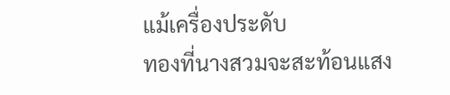แม้เครื่องประดับ
ทองที่นางสวมจะสะท้อนแสง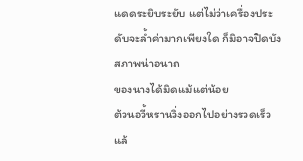แดดระยิบระยับ แต่ไม่ว่าเครื่องประดับจะลํ้าค่ามากเพียงใด ก็มิอาจปิดบังสภาพน่าอนาถ
ของนางได้มิดแม้แต่น้อย
ต้วนอวี้หรานวิ่งออกไปอย่างรวดเร็ว แล้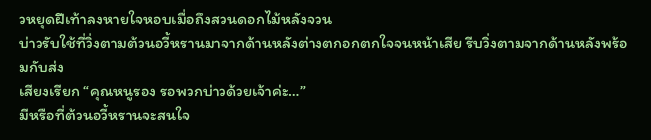วหยุดฝีเท้าลงหายใจหอบเมื่อถึงสวนดอกไม้หลังจวน
บ่าวรับใช้ที่วิ่งตามต้วนอวี้หรานมาจากด้านหลังต่างตกอกตกใจจนหน้าเสีย รีบวิ่งตามจากด้านหลังพร้อมกับส่ง
เสียงเรียก “คุณหนูรอง รอพวกบ่าวด้วยเจ้าค่ะ…”
มีหรือที่ต้วนอวี้หรานจะสนใจ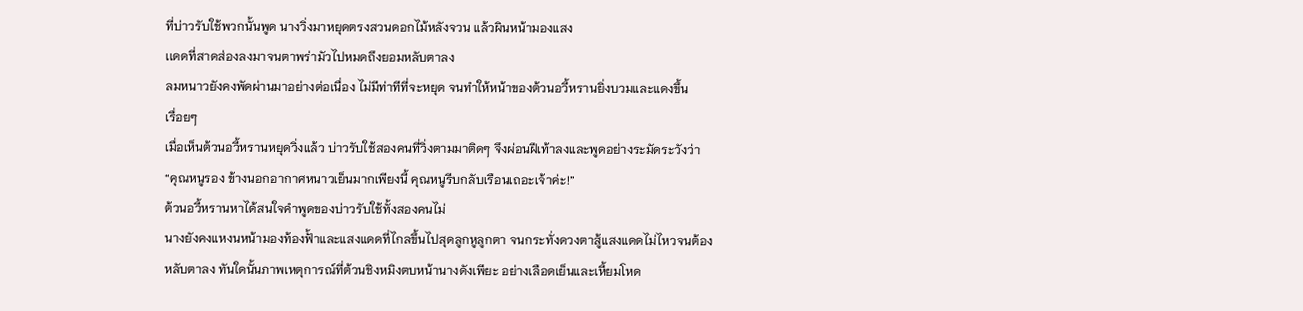ที่บ่าวรับใช้พวกนั้นพูด นางวิ่งมาหยุดตรงสวนดอกไม้หลังจวน แล้วผินหน้ามองแสง
เเดดที่สาดส่องลงมาจนตาพร่ามัวไปหมดถึงยอมหลับตาลง
ลมหนาวยังคงพัดผ่านมาอย่างต่อเนื่อง ไม่มีท่าทีที่จะหยุด จนทำให้หน้าของต้วนอวี้หรานยิ่งบวมและแดงขึ้น
เรื่อยๆ
เมื่อเห็นต้วนอวี้หรานหยุดวิ่งแล้ว บ่าวรับใช้สองคนที่วิ่งตามมาติดๆ จึงผ่อนฝีเท้าลงและพูดอย่างระมัดระวังว่า
“คุณหนูรอง ข้างนอกอากาศหนาวเย็นมากเพียงนี้ คุณหนูรีบกลับเรือนเถอะเจ้าค่ะ!”
ต้วนอวี้หรานหาได้สนใจคำพูดของบ่าวรับใช้ทั้งสองคนไม่
นางยังคงแหงนหน้ามองท้องฟั้าและแสงแดดที่ไกลขึ้นไปสุดลูกหูลูกตา จนกระทั่งดวงตาสู้แสงแดดไม่ไหวจนต้อง
หลับตาลง ทันใดนั้นภาพเหตุการณ์ที่ต้วนชิงหมิงตบหน้านางดังเพียะ อย่างเลือดเย็นและเหี้ยมโหด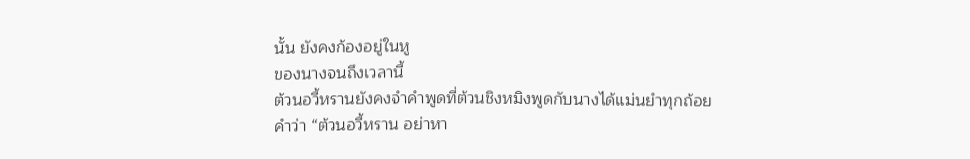นั้น ยังคงก้องอยู่ในหู
ของนางจนถึงเวลานี้
ต้วนอวี้หรานยังคงจำคำพูดที่ต้วนชิงหมิงพูดกับนางได้แม่นยำทุกถ้อยคำว่า “ต้วนอวี้หราน อย่าหา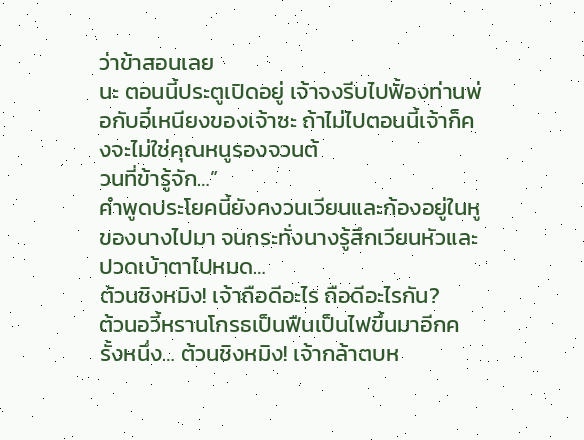ว่าข้าสอนเลย
นะ ตอนนี้ประตูเปิดอยู่ เจ้าจงรีบไปฟั้องท่านพ่อกับอี๋เหนียงของเจ้าซะ ถ้าไม่ไปตอนนี้เจ้าก็คงจะไม่ใช่คุณหนูรองจวนต้
วนที่ข้ารู้จัก…”
คำพูดประโยคนี้ยังคงวนเวียนและก้องอยู่ในหูของนางไปมา จนกระทั่งนางรู้สึกเวียนหัวและปวดเบ้าตาไปหมด…
ต้วนชิงหมิง! เจ้าถือดีอะไร ถือดีอะไรกัน?
ต้วนอวี้หรานโกรธเป็นฟืนเป็นไฟขึ้นมาอีกครั้งหนึ่ง… ต้วนชิงหมิง! เจ้ากล้าตบห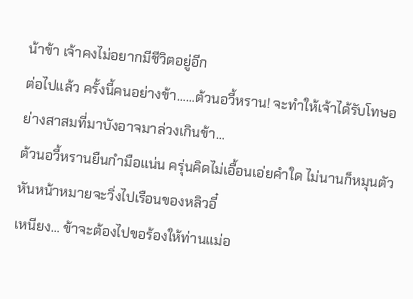น้าข้า เจ้าคงไม่อยากมีชีวิตอยู่อีก
ต่อไปแล้ว ครั้งนี้คนอย่างข้า……ต้วนอวี้หราน! จะทำให้เจ้าได้รับโทษอย่างสาสมที่มาบังอาจมาล่วงเกินข้า…
ต้วนอวี้หรานยืนกำมือแน่น ครุ่นคิดไม่เอื้อนเอ่ยคำใด ไม่นานก็หมุนตัวหันหน้าหมายจะวิ่งไปเรือนของหลิวอี๋
เหนียง… ข้าจะต้องไปขอร้องให้ท่านแม่อ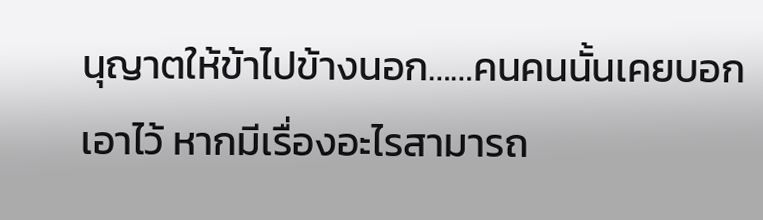นุญาตให้ข้าไปข้างนอก……คนคนนั้นเคยบอกเอาไว้ หากมีเรื่องอะไรสามารถ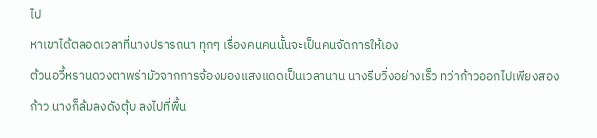ไป
หาเขาได้ตลอดเวลาที่นางปรารถนา ทุกๆ เรื่องคนคนนั้นจะเป็นคนจัดการให้เอง
ต้วนอวี้หรานดวงตาพร่ามัวจากการจ้องมองแสงแดดเป็นเวลานาน นางรีบวิ่งอย่างเร็ว ทว่าก้าวออกไปเพียงสอง
ก้าว นางก็ล้มลงดังตุ้บ ลงไปที่พื้น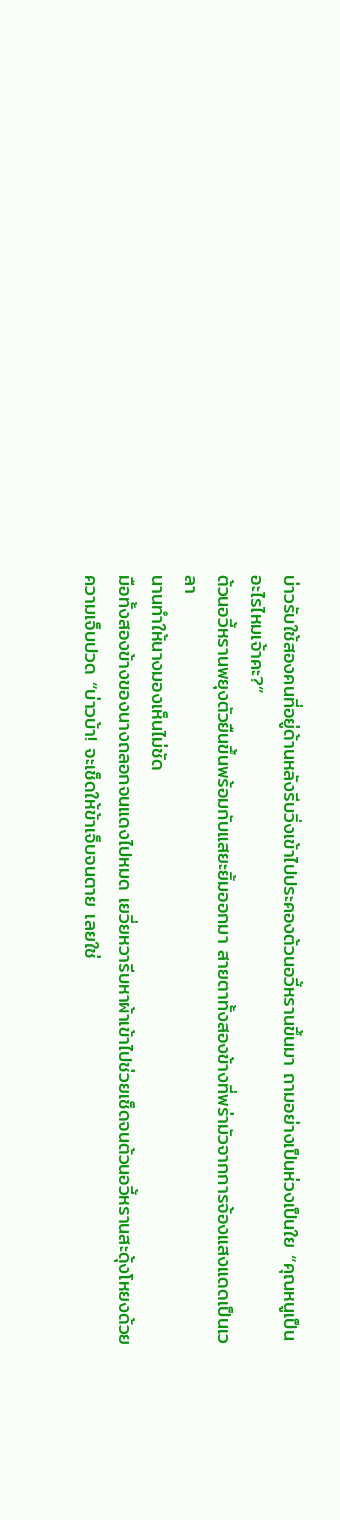บ่าวรับใช้สองคนที่อยู่ด้านหลังรีบวิ่งเข้าไปประคองต้วนอวี้หรานขึ้นมา ถามอย่างเป็นห่วงเป็นใย “คุณหนูเป็น
อะไรไหมเจ้าคะ?”
ต้วนอวี้หรานพยุงตัวยืนขึ้นพร้อมกับแสยะยิ้มออกมา สายตาทั้งสองข้างที่พร่ามัวจากการจ้องแสงแดดเป็นเวลา
นานทำให้นางมองเห็นไม่ชัด
มือทั้งสองข้างของนางถลอกจนแดงไปหมด เยวี่ยหวารีบหาผ้าเข้าไปช่วยเช็ดจนต้วนอวี้หรานสะดุ้งโหยงด้วย
ความเจ็บปวด “บ่าวบ้า! จะเช็ดให้ข้าเจ็บจนตาย เลยใช่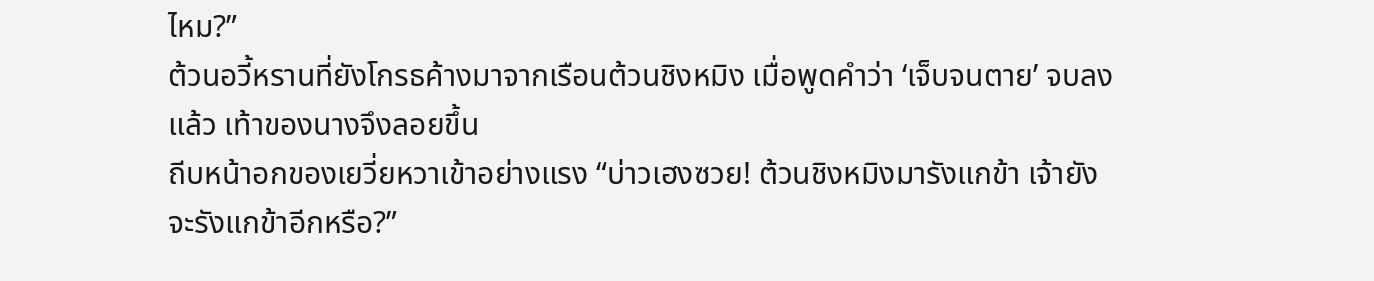ไหม?”
ต้วนอวี้หรานที่ยังโกรธค้างมาจากเรือนต้วนชิงหมิง เมื่อพูดคำว่า ‘เจ็บจนตาย’ จบลงแล้ว เท้าของนางจึงลอยขึ้น
ถีบหน้าอกของเยวี่ยหวาเข้าอย่างแรง “บ่าวเฮงซวย! ต้วนชิงหมิงมารังแกข้า เจ้ายังจะรังแกข้าอีกหรือ?”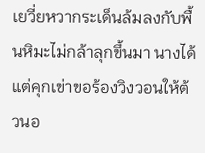เยวี่ยหวากระเด็นล้มลงกับพื้นหิมะไม่กล้าลุกขึ้นมา นางได้แต่คุกเข่าขอร้องวิงวอนให้ต้วนอ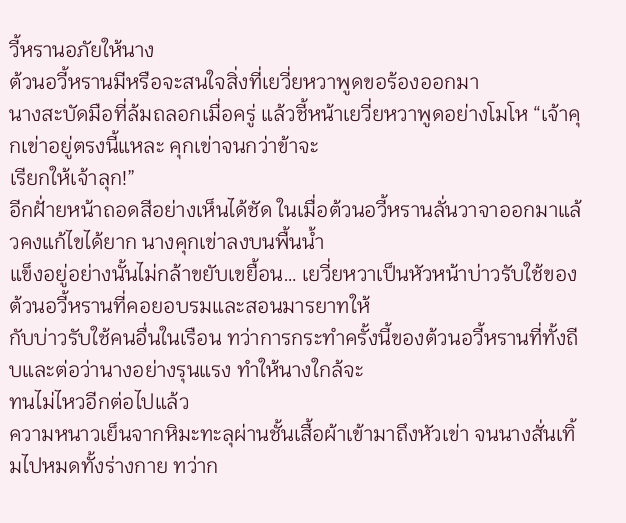วี้หรานอภัยให้นาง
ต้วนอวี้หรานมีหรือจะสนใจสิ่งที่เยวี่ยหวาพูดขอร้องออกมา
นางสะบัดมือที่ล้มถลอกเมื่อครู่ แล้วชี้หน้าเยวี่ยหวาพูดอย่างโมโห “เจ้าคุกเข่าอยู่ตรงนี้แหละ คุกเข่าจนกว่าข้าจะ
เรียกให้เจ้าลุก!”
อีกฝั่ายหน้าถอดสีอย่างเห็นได้ชัด ในเมื่อต้วนอวี้หรานลั่นวาจาออกมาแล้วคงแก้ไขได้ยาก นางคุกเข่าลงบนพื้นนํ้า
แข็งอยู่อย่างนั้นไม่กล้าขยับเขยื้อน… เยวี่ยหวาเป็นหัวหน้าบ่าวรับใช้ของต้วนอวี้หรานที่คอยอบรมและสอนมารยาทให้
กับบ่าวรับใช้คนอื่นในเรือน ทว่าการกระทำครั้งนี้ของต้วนอวี้หรานที่ทั้งถีบและต่อว่านางอย่างรุนแรง ทำให้นางใกล้จะ
ทนไม่ไหวอีกต่อไปแล้ว
ความหนาวเย็นจากหิมะทะลุผ่านชั้นเสื้อผ้าเข้ามาถึงหัวเข่า จนนางสั่นเทิ้มไปหมดทั้งร่างกาย ทว่าก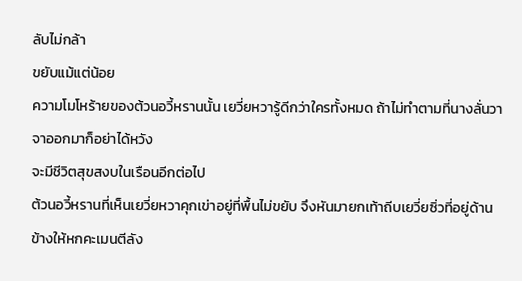ลับไม่กล้า
ขยับแม้แต่น้อย
ความโมโหร้ายของต้วนอวี้หรานนั้น เยวี่ยหวารู้ดีกว่าใครทั้งหมด ถ้าไม่ทำตามที่นางลั่นวาจาออกมาก็อย่าได้หวัง
จะมีชีวิตสุขสงบในเรือนอีกต่อไป
ต้วนอวี้หรานที่เห็นเยวี่ยหวาคุกเข่าอยู่ที่พื้นไม่ขยับ จึงหันมายกเท้าถีบเยวี่ยซิ่วที่อยู่ด้านข้างให้หกคะเมนตีลัง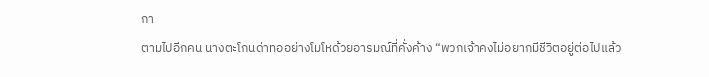กา
ตามไปอีกคน นางตะโกนด่าทออย่างโมโหด้วยอารมณ์ที่คั่งค้าง “พวกเจ้าคงไม่อยากมีชีวิตอยู่ต่อไปแล้ว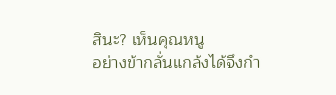สินะ? เห็นคุณหนู
อย่างข้ากลั่นแกล้งได้จึงกำ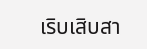เริบเสิบสา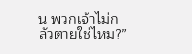น พวกเจ้าไม่กลัวตายใช่ไหม?”